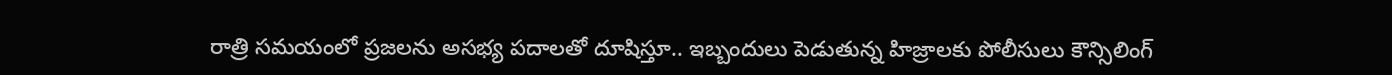రాత్రి సమయంలో ప్రజలను అసభ్య పదాలతో దూషిస్తూ.. ఇబ్బందులు పెడుతున్న హిజ్రాలకు పోలీసులు కౌన్సిలింగ్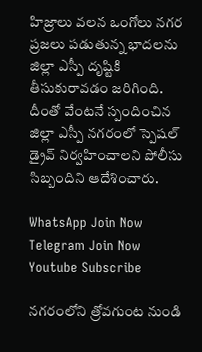హిజ్రాలు వలన ఒంగోలు నగర ప్రజలు పడుతున్న భాదలను జిల్లా ఎస్పీ దృష్టికి తీసుకురావడం జరిగింది.
దీంతో వేంటనే స్పందించిన జిల్లా ఎస్పీ నగరంలో స్పెషల్ డ్రైవ్ నిర్వహించాలని పోలీసు సిబ్బందిని ఆదేశించారు.

WhatsApp Join Now
Telegram Join Now
Youtube Subscribe

నగరంలోని త్రోవగుంట నుండి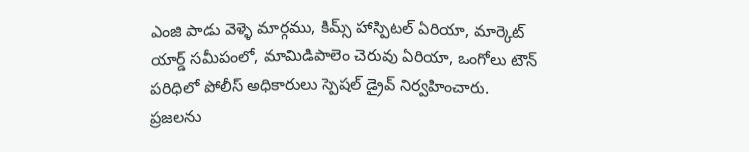ఎంజి పాడు వెళ్ళె మార్గము, కిమ్స్ హాస్పిటల్ ఏరియా, మార్కెట్ యార్డ్ సమీపంలో, మామిడిపాలెం చెరువు ఏరియా, ఒంగోలు టౌన్ పరిధిలో పోలీస్ అధికారులు స్పెషల్ డ్రైవ్ నిర్వహించారు.
ప్రజలను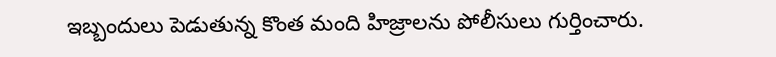ఇబ్బందులు పెడుతున్న కొంత మంది హిజ్రాలను పోలీసులు గుర్తించారు.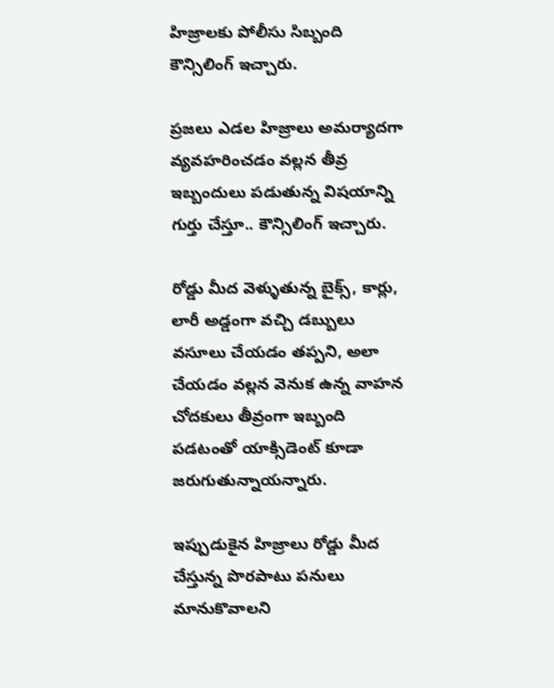హిజ్రాలకు పోలీసు సిబ్బంది కౌన్సిలింగ్ ఇచ్చారు.

ప్రజలు ఎడల హిజ్రాలు అమర్యాదగా వ్యవహరించడం వల్లన తీవ్ర ఇబ్బందులు పడుతున్న విషయాన్ని గుర్తు చేస్తూ.. కౌన్సిలింగ్ ఇచ్చారు.

రోడ్డు మీద వెళ్ళుతున్న బైక్స్, కార్లు, లారీ అడ్డంగా వచ్చి డబ్బులు వసూలు చేయడం తప్పని, అలా చేయడం వల్లన వెనుక ఉన్న వాహన చోదకులు తీవ్రంగా ఇబ్బంది పడటంతో యాక్సిడెంట్ కూడా జరుగుతున్నాయన్నారు.

ఇప్పుడుకైన హిజ్రాలు రోడ్డు మీద చేస్తున్న పొరపాటు పనులు మానుకొవాలని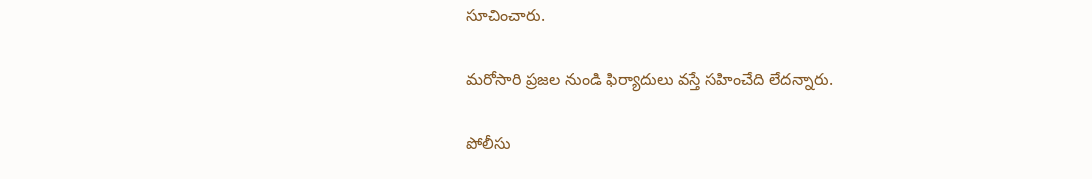సూచించారు.

మరోసారి ప్రజల నుండి ఫిర్యాదులు వస్తే సహించేది లేదన్నారు.

పోలీసు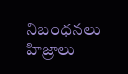నిబంధనలు హిజ్రాలు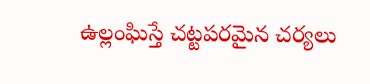ఉల్లంఘిస్తే చట్టపరమైన చర్యలు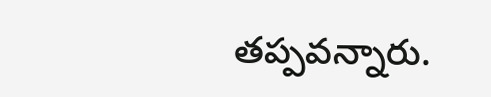తప్పవన్నారు.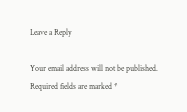Leave a Reply

Your email address will not be published. Required fields are marked *